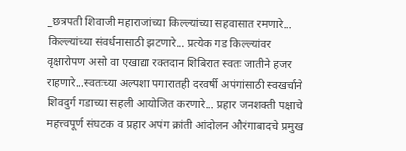_छत्रपती शिवाजी महाराजांच्या किल्ल्यांच्या सहवासात रमणारे... किल्ल्यांच्या संवर्धनासाठी झटणारे... प्रत्येक गड किल्ल्यांवर वृक्षारोपण असो वा एखाद्या रक्तदान शिबिरात स्वतः जातीने हजर राहणारे...स्वतःच्या अल्पशा पगारातही दरवर्षी अपंगांसाठी स्वखर्चाने शिवदुर्ग गडाच्या सहली आयोजित करणारे... प्रहार जनशक्ती पक्षाचे महत्त्वपूर्ण संघटक व प्रहार अपंग क्रांती आंदोलन औरंगाबादचे प्रमुख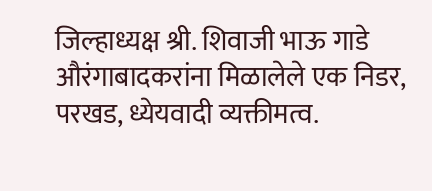जिल्हाध्यक्ष श्री. शिवाजी भाऊ गाडे औरंगाबादकरांना मिळालेले एक निडर, परखड, ध्येयवादी व्यक्तीमत्व.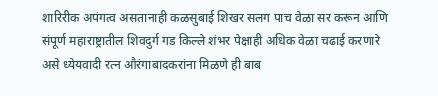शारिरीक अपंगत्व असतानाही कळसुबाई शिखर सलग पाच वेळा सर करून आणि संपूर्ण महाराष्ट्रातील शिवदुर्ग गड किल्ले शंभर पेक्षाही अधिक वेळा चढाई करणारे असे ध्येयवादी रत्न औरंगाबादकरांना मिळणे ही बाब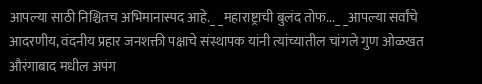आपल्या साठी निश्चितच अभिमानास्पद आहे._ _महाराष्ट्राची बुलंद तोफ..._ _आपल्या सर्वांचे आदरणीय, वंदनीय प्रहार जनशक्ती पक्षाचे संस्थापक यांनी त्यांच्यातील चांगले गुण ओळखत औरंगाबाद मधील अपंग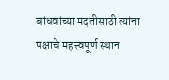बांधवांच्या मदतीसाठी त्यांना पक्षाचे महत्त्वपूर्ण स्थान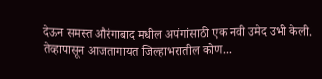देऊन समस्त औरंगाबाद मधील अपंगांसाठी एक नवी उमेद उभी केली. तेव्हापासून आजतागायत जिल्हाभरातील कोण...